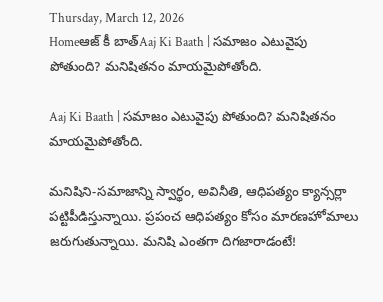Thursday, March 12, 2026
Homeఆజ్ కీ బాత్Aaj Ki Baath | సమాజం ఎటువైపు పోతుంది? మనిషితనం మాయమైపోతోంది.

Aaj Ki Baath | సమాజం ఎటువైపు పోతుంది? మనిషితనం మాయమైపోతోంది.

మనిషిని-సమాజాన్ని స్వార్థం, అవినీతి, ఆధిపత్యం క్యాన్సర్లా పట్టిపీడిస్తున్నాయి. ప్రపంచ ఆధిపత్యం కోసం మారణహోమాలు జరుగుతున్నాయి. మనిషి ఎంతగా దిగజారాడంటే!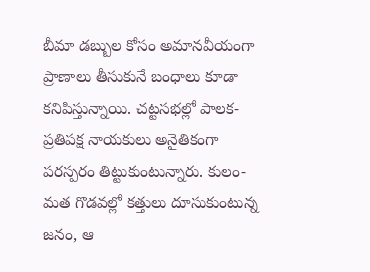బీమా డబ్బుల కోసం అమానవీయంగా ప్రాణాలు తీసుకునే బంధాలు కూడా కనిపిస్తున్నాయి. చట్టసభల్లో పాలక-ప్రతిపక్ష నాయకులు అనైతికంగా పరస్పరం తిట్టుకుంటున్నారు. కులం-మత గొడవల్లో కత్తులు దూసుకుంటున్న జనం, ఆ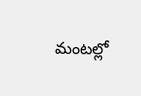మంటల్లో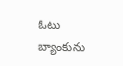ఓటు బ్యాంకును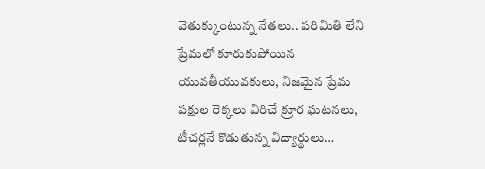వెతుక్కుంటున్న నేతలు.. పరిమితి లేని ప్రేమలో కూరుకుపోయిన యువతీయువకులు, నిజమైన ప్రేమ పక్షుల రెక్కలు విరిచే క్రూర ఘటనలు, టీచర్లనే కొడుతున్న విద్యార్థులు…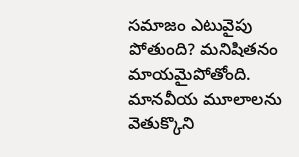సమాజం ఎటువైపు పోతుంది? మనిషితనం మాయమైపోతోంది. మానవీయ మూలాలను వెతుక్కొని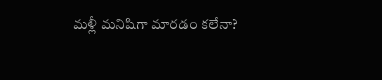మళ్లీ మనిషిగా మారడం కలేనా?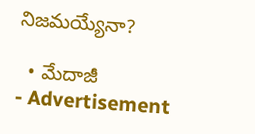నిజమయ్యేనా?

  • మేదాజీ
- Advertisement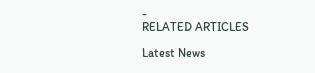-
RELATED ARTICLES

Latest News